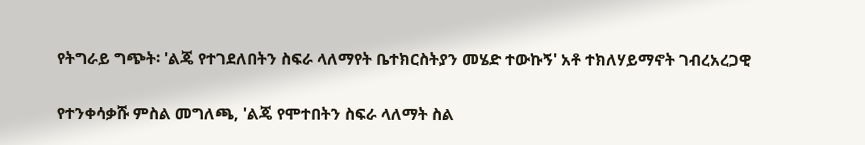የትግራይ ግጭት፡ 'ልጄ የተገደለበትን ስፍራ ላለማየት ቤተክርስትያን መሄድ ተውኩኝ' አቶ ተክለሃይማኖት ገብረአረጋዊ

የተንቀሳቃሹ ምስል መግለጫ, 'ልጄ የሞተበትን ስፍራ ላለማት ስል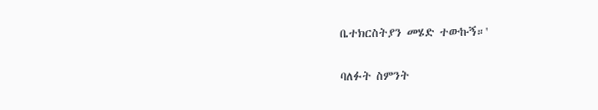ቤተክርስትያን መሄድ ተውኩኝ።'

ባለፉት ስምንት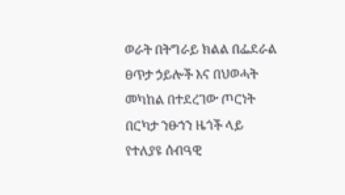ወራት በትግራይ ክልል በፌደራል ፀጥታ ኃይሎች እና በህወሓት መካከል በተደረገው ጦርነት በርካታ ንፁኀን ዜጎች ላይ የተለያዩ ሰብዓዊ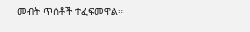መብት ጥሰቶች ተፈፍመዋል።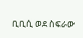ቢቢሲ ወደ ስፍራው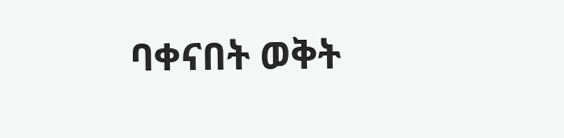ባቀናበት ወቅት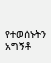የተወሰኑትን አግኝቶ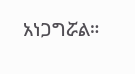አነጋግሯል።